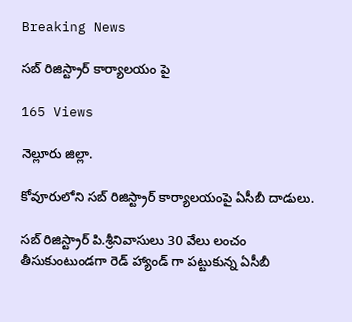Breaking News

సబ్ రిజిస్ట్రార్ కార్యాలయం పై

165 Views

నెల్లూరు జిల్లా.

కోవూరులోని సబ్ రిజిస్ట్రార్ కార్యాలయంపై ఏసీబీ దాడులు.

సబ్ రిజిస్ట్రార్ పి.శ్రీనివాసులు 30 వేలు లంచం తీసుకుంటుండగా రెడ్ హ్యాండ్ గా పట్టుకున్న ఏసీబీ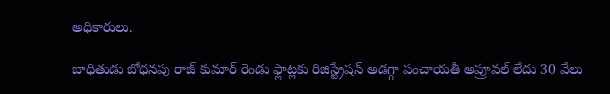అధికారులు.

బాధితుడు బోధనపు రాజ్ కుమార్ రెండు ఫ్లాట్లకు రిజిస్ట్రేషన్ అడగ్గా పంచాయతీ అప్రూవల్ లేదు 30 వేలు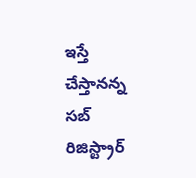ఇస్తే చేస్తానన్న సబ్ రిజిస్ట్రార్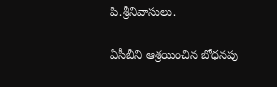పి.శ్రీనివాసులు.

ఏసీబీని ఆశ్రయించిన బోధనపు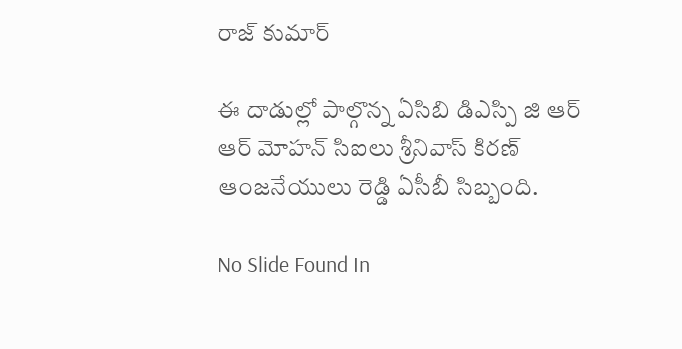రాజ్ కుమార్

ఈ దాడుల్లో పాల్గొన్న ఏసిబి డిఎస్పి జి ఆర్ ఆర్ మోహన్ సిఐలు శ్రీనివాస్ కిరణ్ ఆంజనేయులు రెడ్డి ఏసీబీ సిబ్బంది.

No Slide Found In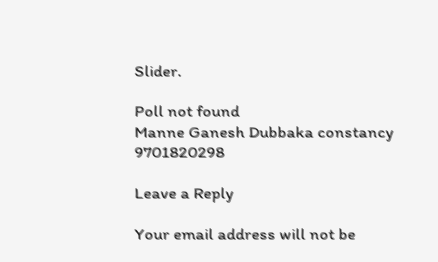Slider.

Poll not found
Manne Ganesh Dubbaka constancy 9701820298

Leave a Reply

Your email address will not be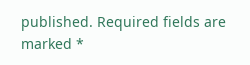published. Required fields are marked *